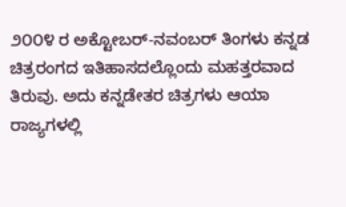೨೦೦೪ ರ ಅಕ್ಟೋಬರ್-ನವಂಬರ್ ತಿಂಗಳು ಕನ್ನಡ ಚಿತ್ರರಂಗದ ಇತಿಹಾಸದಲ್ಲೊಂದು ಮಹತ್ತರವಾದ ತಿರುವು. ಅದು ಕನ್ನಡೇತರ ಚಿತ್ರಗಳು ಆಯಾ ರಾಜ್ಯಗಳಲ್ಲಿ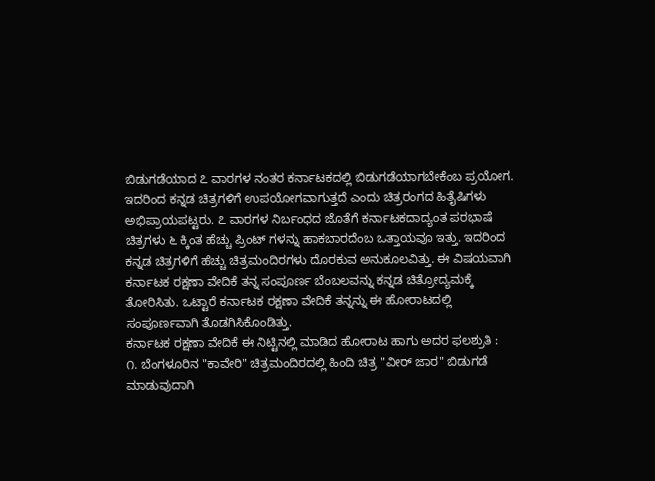ಬಿಡುಗಡೆಯಾದ ೭ ವಾರಗಳ ನಂತರ ಕರ್ನಾಟಕದಲ್ಲಿ ಬಿಡುಗಡೆಯಾಗಬೇಕೆಂಬ ಪ್ರಯೋಗ. ಇದರಿಂದ ಕನ್ನಡ ಚಿತ್ರಗಳಿಗೆ ಉಪಯೋಗವಾಗುತ್ತದೆ ಎಂದು ಚಿತ್ರರಂಗದ ಹಿತೈಷಿಗಳು ಅಭಿಪ್ರಾಯಪಟ್ಟರು. ೭ ವಾರಗಳ ನಿರ್ಬಂಧದ ಜೊತೆಗೆ ಕರ್ನಾಟಕದಾದ್ಯಂತ ಪರಭಾಷೆ ಚಿತ್ರಗಳು ೬ ಕ್ಕಿಂತ ಹೆಚ್ಚು ಪ್ರಿಂಟ್ ಗಳನ್ನು ಹಾಕಬಾರದೆಂಬ ಒತ್ತಾಯವೂ ಇತ್ತು. ಇದರಿಂದ ಕನ್ನಡ ಚಿತ್ರಗಳಿಗೆ ಹೆಚ್ಚು ಚಿತ್ರಮಂದಿರಗಳು ದೊರಕುವ ಅನುಕೂಲವಿತ್ತು. ಈ ವಿಷಯವಾಗಿ ಕರ್ನಾಟಕ ರಕ್ಷಣಾ ವೇದಿಕೆ ತನ್ನ ಸಂಪೂರ್ಣ ಬೆಂಬಲವನ್ನು ಕನ್ನಡ ಚಿತ್ರೋದ್ಯಮಕ್ಕೆ ತೋರಿಸಿತು. ಒಟ್ಟಾರೆ ಕರ್ನಾಟಕ ರಕ್ಷಣಾ ವೇದಿಕೆ ತನ್ನನ್ನು ಈ ಹೋರಾಟದಲ್ಲಿ ಸಂಪೂರ್ಣವಾಗಿ ತೊಡಗಿಸಿಕೊಂಡಿತ್ತು.
ಕರ್ನಾಟಕ ರಕ್ಷಣಾ ವೇದಿಕೆ ಈ ನಿಟ್ಟಿನಲ್ಲಿ ಮಾಡಿದ ಹೋರಾಟ ಹಾಗು ಅದರ ಫಲಶ್ರುತಿ :
೧. ಬೆಂಗಳೂರಿನ "ಕಾವೇರಿ" ಚಿತ್ರಮಂದಿರದಲ್ಲಿ ಹಿಂದಿ ಚಿತ್ರ "ವೀರ್ ಜಾರ" ಬಿಡುಗಡೆ ಮಾಡುವುದಾಗಿ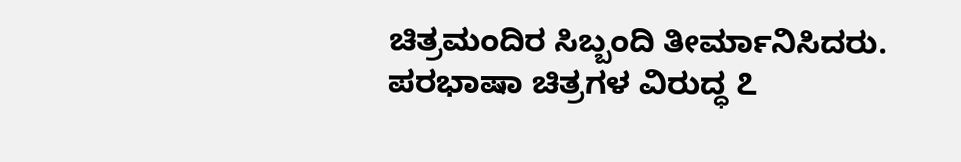ಚಿತ್ರಮಂದಿರ ಸಿಬ್ಬಂದಿ ತೀರ್ಮಾನಿಸಿದರು. ಪರಭಾಷಾ ಚಿತ್ರಗಳ ವಿರುದ್ಧ ೭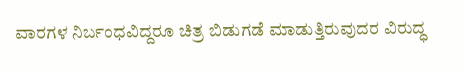ವಾರಗಳ ನಿರ್ಬಂಧವಿದ್ದರೂ ಚಿತ್ರ ಬಿಡುಗಡೆ ಮಾಡುತ್ತಿರುವುದರ ವಿರುದ್ಧ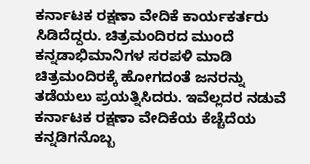ಕರ್ನಾಟಕ ರಕ್ಷಣಾ ವೇದಿಕೆ ಕಾರ್ಯಕರ್ತರು ಸಿಡಿದೆದ್ದರು. ಚಿತ್ರಮಂದಿರದ ಮುಂದೆ ಕನ್ನಡಾಭಿಮಾನಿಗಳ ಸರಪಳಿ ಮಾಡಿ ಚಿತ್ರಮಂದಿರಕ್ಕೆ ಹೋಗದಂತೆ ಜನರನ್ನು ತಡೆಯಲು ಪ್ರಯತ್ನಿಸಿದರು. ಇವೆಲ್ಲದರ ನಡುವೆ ಕರ್ನಾಟಕ ರಕ್ಷಣಾ ವೇದಿಕೆಯ ಕೆಚ್ಚೆದೆಯ ಕನ್ನಡಿಗನೊಬ್ಬ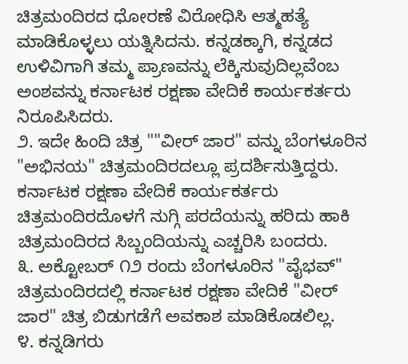ಚಿತ್ರಮಂದಿರದ ಧೋರಣೆ ವಿರೋಧಿಸಿ ಆತ್ಮಹತ್ಯೆ ಮಾಡಿಕೊಳ್ಳಲು ಯತ್ನಿಸಿದನು. ಕನ್ನಡಕ್ಕಾಗಿ, ಕನ್ನಡದ ಉಳಿವಿಗಾಗಿ ತಮ್ಮ ಪ್ರಾಣವನ್ನು ಲೆಕ್ಕಿಸುವುದಿಲ್ಲವೆಂಬ ಅಂಶವನ್ನು ಕರ್ನಾಟಕ ರಕ್ಷಣಾ ವೇದಿಕೆ ಕಾರ್ಯಕರ್ತರು ನಿರೂಪಿಸಿದರು.
೨. ಇದೇ ಹಿಂದಿ ಚಿತ್ರ ""ವೀರ್ ಜಾರ" ವನ್ನು ಬೆಂಗಳೂರಿನ "ಅಭಿನಯ" ಚಿತ್ರಮಂದಿರದಲ್ಲೂ ಪ್ರದರ್ಶಿಸುತ್ತಿದ್ದರು. ಕರ್ನಾಟಕ ರಕ್ಷಣಾ ವೇದಿಕೆ ಕಾರ್ಯಕರ್ತರು ಚಿತ್ರಮಂದಿರದೊಳಗೆ ನುಗ್ಗಿ ಪರದೆಯನ್ನು ಹರಿದು ಹಾಕಿ ಚಿತ್ರಮಂದಿರದ ಸಿಬ್ಬಂದಿಯನ್ನು ಎಚ್ಚರಿಸಿ ಬಂದರು.
೩. ಅಕ್ಟೋಬರ್ ೧೨ ರಂದು ಬೆಂಗಳೂರಿನ "ವೈಭವ್" ಚಿತ್ರಮಂದಿರದಲ್ಲಿ ಕರ್ನಾಟಕ ರಕ್ಷಣಾ ವೇದಿಕೆ "ವೀರ್ ಜಾರ" ಚಿತ್ರ ಬಿಡುಗಡೆಗೆ ಅವಕಾಶ ಮಾಡಿಕೊಡಲಿಲ್ಲ.
೪. ಕನ್ನಡಿಗರು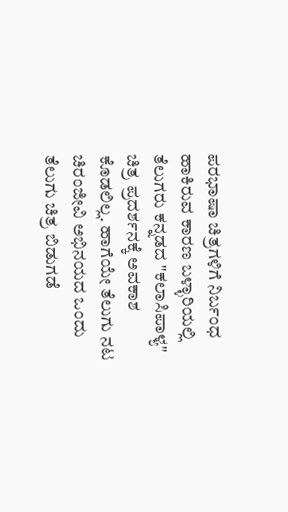ಪರಭಾಷಾ ಚಿತ್ರಗಳಿಗೆ ನಿರ್ಬಂಧ ಹಾಕಿರುವ ಕಾರಣ ಬಳ್ಳಾರಿಯಲ್ಲಿ ತೆಲುಗರು ಕನ್ನಡದ "ಕಲಾಸಿಪಾಳ್ಯ" ಚಿತ್ರ ಪ್ರದರ್ಶನಕ್ಕೆ ಅವಕಾಶ ಕೊಡಲಿಲ್ಲ. ಹಾಗೆಯೇ ತೆಲುಗು ನಟ ಚಿರಂಜೀವಿ ಅಭಿನಯದ ಒಂದು ತೆಲುಗು ಚಿತ್ರ ಬಿಡುಗಡೆ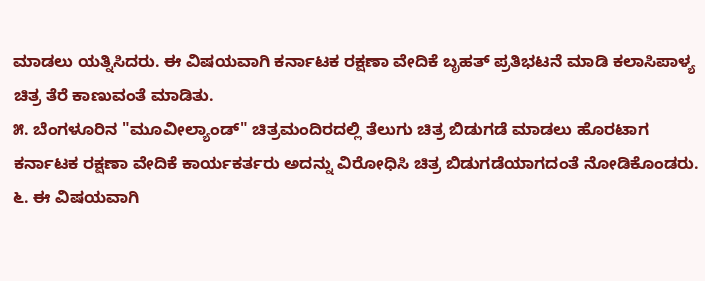ಮಾಡಲು ಯತ್ನಿಸಿದರು. ಈ ವಿಷಯವಾಗಿ ಕರ್ನಾಟಕ ರಕ್ಷಣಾ ವೇದಿಕೆ ಬೃಹತ್ ಪ್ರತಿಭಟನೆ ಮಾಡಿ ಕಲಾಸಿಪಾಳ್ಯ ಚಿತ್ರ ತೆರೆ ಕಾಣುವಂತೆ ಮಾಡಿತು.
೫. ಬೆಂಗಳೂರಿನ "ಮೂವೀಲ್ಯಾಂಡ್" ಚಿತ್ರಮಂದಿರದಲ್ಲಿ ತೆಲುಗು ಚಿತ್ರ ಬಿಡುಗಡೆ ಮಾಡಲು ಹೊರಟಾಗ ಕರ್ನಾಟಕ ರಕ್ಷಣಾ ವೇದಿಕೆ ಕಾರ್ಯಕರ್ತರು ಅದನ್ನು ವಿರೋಧಿಸಿ ಚಿತ್ರ ಬಿಡುಗಡೆಯಾಗದಂತೆ ನೋಡಿಕೊಂಡರು.
೬. ಈ ವಿಷಯವಾಗಿ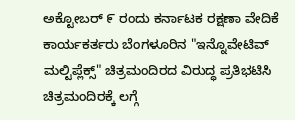ಅಕ್ಟೋಬರ್ ೯ ರಂದು ಕರ್ನಾಟಕ ರಕ್ಷಣಾ ವೇದಿಕೆ ಕಾರ್ಯಕರ್ತರು ಬೆಂಗಳೂರಿನ "ಇನ್ನೊವೇಟಿವ್ ಮಲ್ಟಿಪ್ಲೆಕ್ಸ್" ಚಿತ್ರಮಂದಿರದ ವಿರುದ್ಧ ಪ್ರತಿಭಟಿಸಿ ಚಿತ್ರಮಂದಿರಕ್ಕೆ ಲಗ್ಗೆ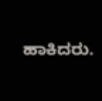ಹಾಕಿದರು.